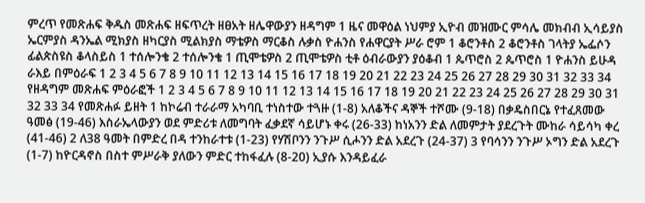ምረጥ የመጽሐፍ ቅዱስ መጽሐፍ ዘፍጥረት ዘፀአት ዘሌዋውያን ዘዳግም 1 ዜና መዋዕል ነህምያ ኢዮብ መዝሙር ምሳሌ መክብብ ኢሳይያስ ኤርምያስ ዳንኤል ሚክያስ ዘካርያስ ሚልክያስ ማቴዎስ ማርቆስ ሉቃስ ዮሐንስ የሐዋርያት ሥራ ሮም 1 ቆሮንቶስ 2 ቆሮንቶስ ገላትያ ኤፌሶን ፊልጵስዩስ ቆላስይስ 1 ተሰሎንቄ 2 ተሰሎንቄ 1 ጢሞቴዎስ 2 ጢሞቴዎስ ቲቶ ዕብራውያን ያዕቆብ 1 ጴጥሮስ 2 ጴጥሮስ 1 ዮሐንስ ይሁዳ ራእይ በምዕራፍ 1 2 3 4 5 6 7 8 9 10 11 12 13 14 15 16 17 18 19 20 21 22 23 24 25 26 27 28 29 30 31 32 33 34 የዘዳግም መጽሐፍ ምዕራፎች 1 2 3 4 5 6 7 8 9 10 11 12 13 14 15 16 17 18 19 20 21 22 23 24 25 26 27 28 29 30 31 32 33 34 የመጽሐፉ ይዘት 1 ከኮሬብ ተራራማ አካባቢ ተነስተው ተጓዙ (1-8) አለቆችና ዳኞች ተሾሙ (9-18) በቃዴስበርኔ የተፈጸመው ዓመፅ (19-46) እስራኤላውያን ወደ ምድሪቱ ለመግባት ፈቃደኛ ሳይሆኑ ቀሩ (26-33) ከነአንን ድል ለመምታት ያደረጉት ሙከራ ሳይሳካ ቀረ (41-46) 2 ለ38 ዓመት በምድረ በዳ ተንከራተቱ (1-23) የሃሽቦንን ንጉሥ ሲሖንን ድል አደረጉ (24-37) 3 የባሳንን ንጉሥ ኦግን ድል አደረጉ (1-7) ከዮርዳኖስ በስተ ምሥራቅ ያለውን ምድር ተከፋፈሉ (8-20) ኢያሱ እንዳይፈራ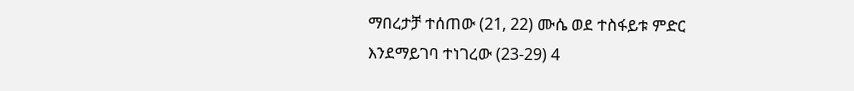ማበረታቻ ተሰጠው (21, 22) ሙሴ ወደ ተስፋይቱ ምድር እንደማይገባ ተነገረው (23-29) 4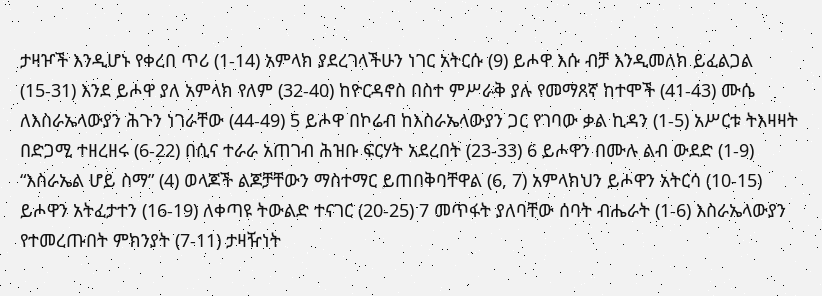ታዛዦች እንዲሆኑ የቀረበ ጥሪ (1-14) አምላክ ያደረገላችሁን ነገር አትርሱ (9) ይሖዋ እሱ ብቻ እንዲመለክ ይፈልጋል (15-31) እንደ ይሖዋ ያለ አምላክ የለም (32-40) ከዮርዳኖስ በስተ ምሥራቅ ያሉ የመማጸኛ ከተሞች (41-43) ሙሴ ለእስራኤላውያን ሕጉን ነገራቸው (44-49) 5 ይሖዋ በኮሬብ ከእስራኤላውያን ጋር የገባው ቃል ኪዳን (1-5) አሥርቱ ትእዛዛት በድጋሚ ተዘረዘሩ (6-22) በሲና ተራራ አጠገብ ሕዝቡ ፍርሃት አደረበት (23-33) 6 ይሖዋን በሙሉ ልብ ውደድ (1-9) “እስራኤል ሆይ ስማ” (4) ወላጆች ልጆቻቸውን ማስተማር ይጠበቅባቸዋል (6, 7) አምላክህን ይሖዋን አትርሳ (10-15) ይሖዋን አትፈታተን (16-19) ለቀጣዩ ትውልድ ተናገር (20-25) 7 መጥፋት ያለባቸው ሰባት ብሔራት (1-6) እስራኤላውያን የተመረጡበት ምክንያት (7-11) ታዛዥነት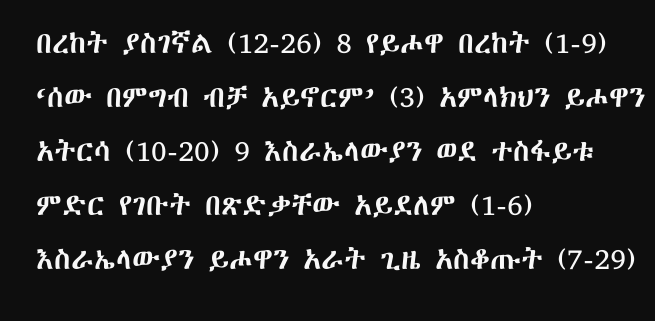በረከት ያስገኛል (12-26) 8 የይሖዋ በረከት (1-9) ‘ሰው በምግብ ብቻ አይኖርም’ (3) አምላክህን ይሖዋን አትርሳ (10-20) 9 እስራኤላውያን ወደ ተስፋይቱ ምድር የገቡት በጽድቃቸው አይደለም (1-6) እስራኤላውያን ይሖዋን አራት ጊዜ አስቆጡት (7-29)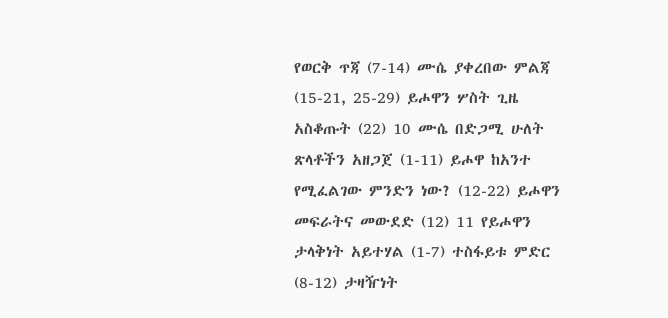የወርቅ ጥጃ (7-14) ሙሴ ያቀረበው ምልጃ (15-21, 25-29) ይሖዋን ሦስት ጊዜ አስቆጡት (22) 10 ሙሴ በድጋሚ ሁለት ጽላቶችን አዘጋጀ (1-11) ይሖዋ ከአንተ የሚፈልገው ምንድን ነው? (12-22) ይሖዋን መፍራትና መውደድ (12) 11 የይሖዋን ታላቅነት አይተሃል (1-7) ተስፋይቱ ምድር (8-12) ታዛዥነት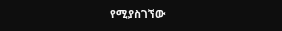የሚያስገኘው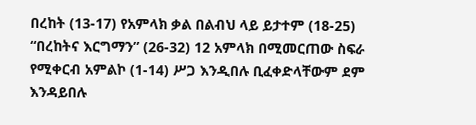በረከት (13-17) የአምላክ ቃል በልብህ ላይ ይታተም (18-25) “በረከትና እርግማን” (26-32) 12 አምላክ በሚመርጠው ስፍራ የሚቀርብ አምልኮ (1-14) ሥጋ እንዲበሉ ቢፈቀድላቸውም ደም እንዳይበሉ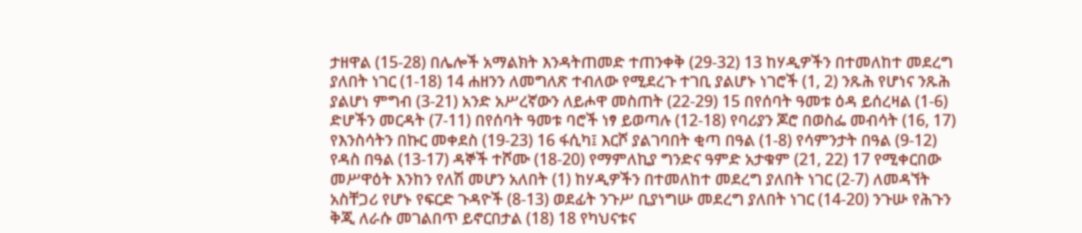ታዘዋል (15-28) በሌሎች አማልክት እንዳትጠመድ ተጠንቀቅ (29-32) 13 ከሃዲዎችን በተመለከተ መደረግ ያለበት ነገር (1-18) 14 ሐዘንን ለመግለጽ ተብለው የሚደረጉ ተገቢ ያልሆኑ ነገሮች (1, 2) ንጹሕ የሆነና ንጹሕ ያልሆነ ምግብ (3-21) አንድ አሥረኛውን ለይሖዋ መስጠት (22-29) 15 በየሰባት ዓመቱ ዕዳ ይሰረዛል (1-6) ድሆችን መርዳት (7-11) በየሰባት ዓመቱ ባሮች ነፃ ይወጣሉ (12-18) የባሪያን ጆሮ በወስፌ መብሳት (16, 17) የእንስሳትን በኩር መቀደስ (19-23) 16 ፋሲካ፤ እርሾ ያልገባበት ቂጣ በዓል (1-8) የሳምንታት በዓል (9-12) የዳስ በዓል (13-17) ዳኞች ተሾሙ (18-20) የማምለኪያ ግንድና ዓምድ አታቁም (21, 22) 17 የሚቀርበው መሥዋዕት እንከን የለሽ መሆን አለበት (1) ከሃዲዎችን በተመለከተ መደረግ ያለበት ነገር (2-7) ለመዳኘት አስቸጋሪ የሆኑ የፍርድ ጉዳዮች (8-13) ወደፊት ንጉሥ ቢያነግሡ መደረግ ያለበት ነገር (14-20) ንጉሡ የሕጉን ቅጂ ለራሱ መገልበጥ ይኖርበታል (18) 18 የካህናቱና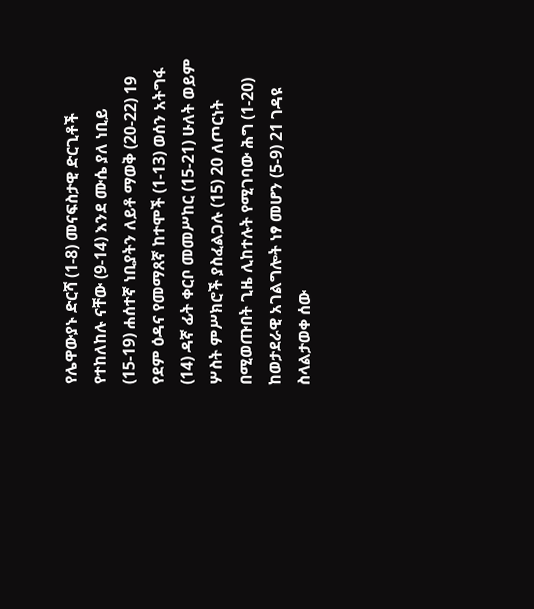የሌዋውያኑ ድርሻ (1-8) መናፍስታዊ ድርጊቶች የተከለከሉ ናቸው (9-14) እንደ ሙሴ ያለ ነቢይ (15-19) ሐሰተኛ ነቢያትን ለይቶ ማወቅ (20-22) 19 የደም ዕዳና የመማጸኛ ከተሞች (1-13) ወሰን አትግፋ (14) ዳኛ ፊት ቀርቦ መመሥከር (15-21) ሁለት ወይም ሦስት ምሥክሮች ያስፈልጋሉ (15) 20 ለጦርነት በሚወጡበት ጊዜ ሊከተሉት የሚገባው ሕግ (1-20) ከወታደራዊ አገልግሎት ነፃ መሆን (5-9) 21 ገዳዩ ስላልታወቀ ሰው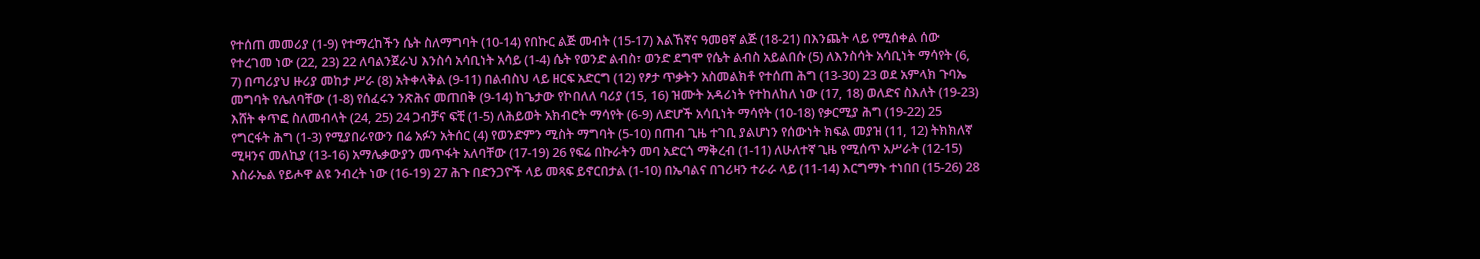የተሰጠ መመሪያ (1-9) የተማረከችን ሴት ስለማግባት (10-14) የበኩር ልጅ መብት (15-17) እልኸኛና ዓመፀኛ ልጅ (18-21) በእንጨት ላይ የሚሰቀል ሰው የተረገመ ነው (22, 23) 22 ለባልንጀራህ እንስሳ አሳቢነት አሳይ (1-4) ሴት የወንድ ልብስ፣ ወንድ ደግሞ የሴት ልብስ አይልበሱ (5) ለእንስሳት አሳቢነት ማሳየት (6, 7) በጣሪያህ ዙሪያ መከታ ሥራ (8) አትቀላቅል (9-11) በልብስህ ላይ ዘርፍ አድርግ (12) የፆታ ጥቃትን አስመልክቶ የተሰጠ ሕግ (13-30) 23 ወደ አምላክ ጉባኤ መግባት የሌለባቸው (1-8) የሰፈሩን ንጽሕና መጠበቅ (9-14) ከጌታው የኮበለለ ባሪያ (15, 16) ዝሙት አዳሪነት የተከለከለ ነው (17, 18) ወለድና ስእለት (19-23) እሸት ቀጥፎ ስለመብላት (24, 25) 24 ጋብቻና ፍቺ (1-5) ለሕይወት አክብሮት ማሳየት (6-9) ለድሆች አሳቢነት ማሳየት (10-18) የቃርሚያ ሕግ (19-22) 25 የግርፋት ሕግ (1-3) የሚያበራየውን በሬ አፉን አትሰር (4) የወንድምን ሚስት ማግባት (5-10) በጠብ ጊዜ ተገቢ ያልሆነን የሰውነት ክፍል መያዝ (11, 12) ትክክለኛ ሚዛንና መለኪያ (13-16) አማሌቃውያን መጥፋት አለባቸው (17-19) 26 የፍሬ በኩራትን መባ አድርጎ ማቅረብ (1-11) ለሁለተኛ ጊዜ የሚሰጥ አሥራት (12-15) እስራኤል የይሖዋ ልዩ ንብረት ነው (16-19) 27 ሕጉ በድንጋዮች ላይ መጻፍ ይኖርበታል (1-10) በኤባልና በገሪዛን ተራራ ላይ (11-14) እርግማኑ ተነበበ (15-26) 28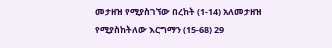መታዘዝ የሚያስገኘው በረከት (1-14) አለመታዘዝ የሚያስከትለው እርግማን (15-68) 29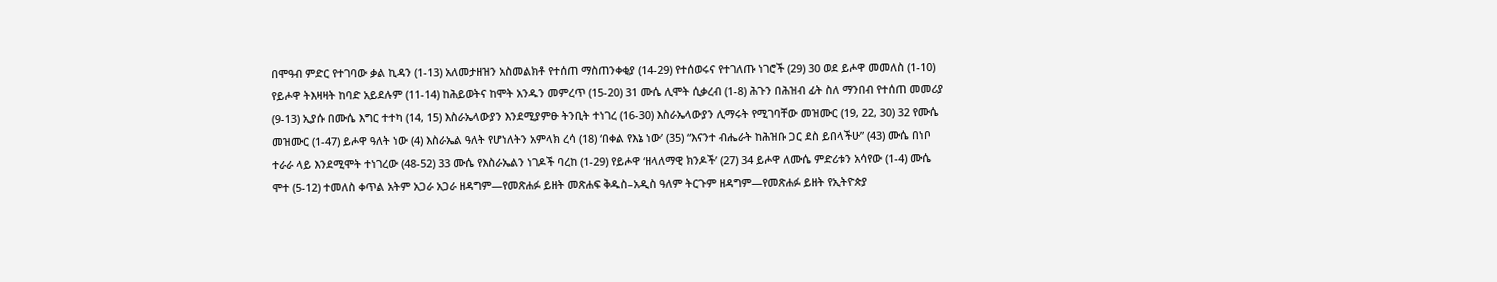በሞዓብ ምድር የተገባው ቃል ኪዳን (1-13) አለመታዘዝን አስመልክቶ የተሰጠ ማስጠንቀቂያ (14-29) የተሰወሩና የተገለጡ ነገሮች (29) 30 ወደ ይሖዋ መመለስ (1-10) የይሖዋ ትእዛዛት ከባድ አይደሉም (11-14) ከሕይወትና ከሞት አንዱን መምረጥ (15-20) 31 ሙሴ ሊሞት ሲቃረብ (1-8) ሕጉን በሕዝብ ፊት ስለ ማንበብ የተሰጠ መመሪያ (9-13) ኢያሱ በሙሴ እግር ተተካ (14, 15) እስራኤላውያን እንደሚያምፁ ትንቢት ተነገረ (16-30) እስራኤላውያን ሊማሩት የሚገባቸው መዝሙር (19, 22, 30) 32 የሙሴ መዝሙር (1-47) ይሖዋ ዓለት ነው (4) እስራኤል ዓለት የሆነለትን አምላክ ረሳ (18) ‘በቀል የእኔ ነው’ (35) “እናንተ ብሔራት ከሕዝቡ ጋር ደስ ይበላችሁ” (43) ሙሴ በነቦ ተራራ ላይ እንደሚሞት ተነገረው (48-52) 33 ሙሴ የእስራኤልን ነገዶች ባረከ (1-29) የይሖዋ ‘ዘላለማዊ ክንዶች’ (27) 34 ይሖዋ ለሙሴ ምድሪቱን አሳየው (1-4) ሙሴ ሞተ (5-12) ተመለስ ቀጥል አትም አጋራ አጋራ ዘዳግም—የመጽሐፉ ይዘት መጽሐፍ ቅዱስ–አዲስ ዓለም ትርጉም ዘዳግም—የመጽሐፉ ይዘት የኢትዮጵያ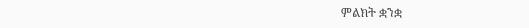ምልክት ቋንቋ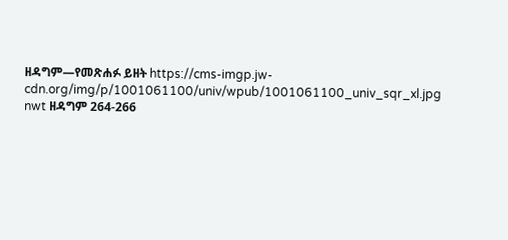ዘዳግም—የመጽሐፉ ይዘት https://cms-imgp.jw-cdn.org/img/p/1001061100/univ/wpub/1001061100_univ_sqr_xl.jpg nwt ዘዳግም 264-266